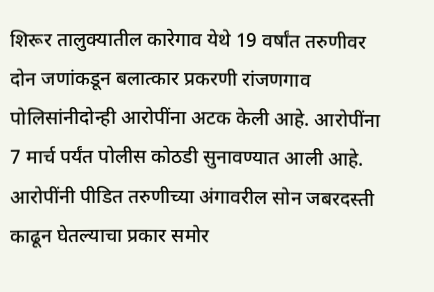शिरूर तालुक्यातील कारेगाव येथे 19 वर्षांत तरुणीवर दोन जणांकडून बलात्कार प्रकरणी रांजणगाव पोलिसांनीदोन्ही आरोपींना अटक केली आहे. आरोपींना 7 मार्च पर्यंत पोलीस कोठडी सुनावण्यात आली आहे. आरोपींनी पीडित तरुणीच्या अंगावरील सोन जबरदस्ती काढून घेतल्याचा प्रकार समोर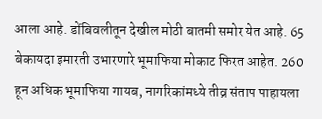आला आहे. डोंबिवलीतून देखील मोठी बातमी समोर येत आहे. 65 बेकायदा इमारती उभारणारे भूमाफिया मोकाट फिरत आहेत. 260 हून अधिक भूमाफिया गायब, नागरिकांमध्ये तीव्र संताप पाहायला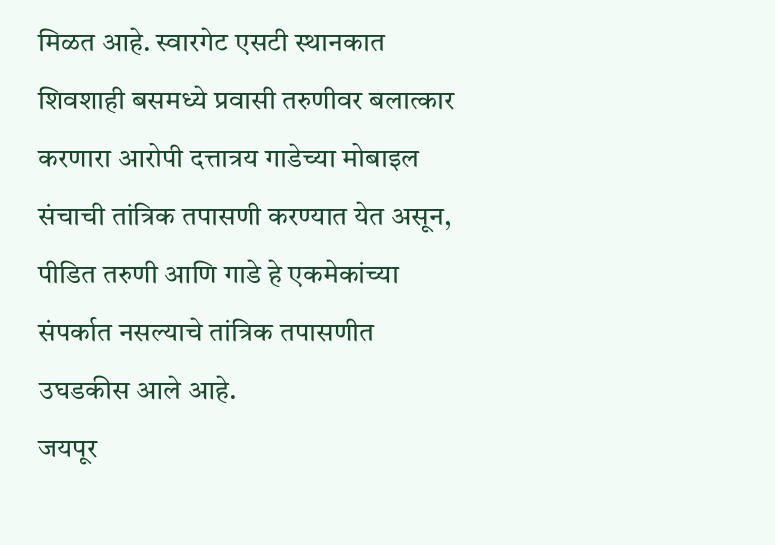मिळत आहे. स्वारगेट एसटी स्थानकात शिवशाही बसमध्ये प्रवासी तरुणीवर बलात्कार करणारा आरोपी दत्तात्रय गाडेच्या मोबाइल संचाची तांत्रिक तपासणी करण्यात येत असून, पीडित तरुणी आणि गाडे हे एकमेकांच्या संपर्कात नसल्याचे तांत्रिक तपासणीत उघडकीस आले आहे.
जयपूर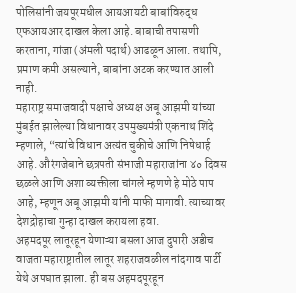पोलिसांनी जयपूरमधील आयआयटी बाबांविरुद्ध एफआयआर दाखल केला आहे. बाबाची तपासणी करताना, गांजा (अंमली पदार्थ) आढळून आला. तथापि, प्रमाण कमी असल्याने, बाबांना अटक करण्यात आली नाही.
महाराष्ट्र समाजवादी पक्षाचे अध्यक्ष अबू आझमी यांच्या मुंबईत झालेल्या विधानावर उपमुख्यमंत्री एकनाथ शिंदे म्हणाले, “त्यांचे विधान अत्यंत चुकीचे आणि निषेधार्ह आहे. औरंगजेबाने छत्रपती संभाजी महाराजांना ४० दिवस छळले आणि अशा व्यक्तीला चांगले म्हणणे हे मोठे पाप आहे, म्हणून अबू आझमी यांनी माफी मागावी. त्याच्यावर देशद्रोहाचा गुन्हा दाखल करायला हवा.
अहमदपूर लातूरहून येणाऱ्या बसला आज दुपारी अडीच वाजता महाराष्ट्रातील लातूर शहराजवळील नांदगाव पार्टी येथे अपघात झाला. ही बस अहमदपूरहून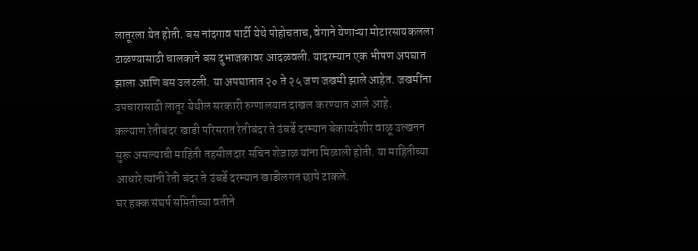लातूरला येत होती. बस नांदगाव पार्टी येथे पोहोचताच, वेगाने येणाऱ्या मोटारसायकलला टाळण्यासाठी चालकाने बस दुभाजकावर आदळवली. यादरम्यान एक भीषण अपघात झाला आणि बस उलटली. या अपघातात २० ते २५ जण जखमी झाले आहेत. जखमींना उपचारासाठी लातूर येथील सरकारी रुग्णालयात दाखल करण्यात आले आहे.
कल्याण रेतीबंदर खाडी परिसरात रेतीबंदर ते उंबर्डे दरम्यान बेकायदेशीर वाळू उत्खनन सुरू असल्याची माहिती तहसीलदार सचिन शेजाळ यांना मिळाली होती. या माहितीच्या आधारे त्यांनी रेती बंदर ते उंबर्डे दरम्यान खाडीलगत छापे टाकले.
घर हक्क संघर्ष समितीच्या वतीने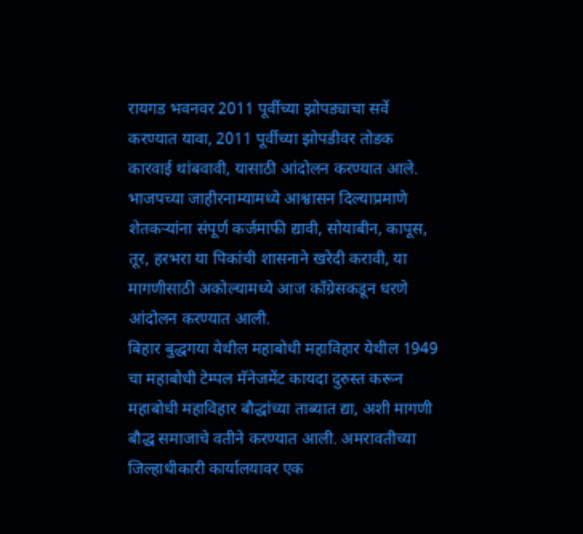रायगड भवनवर 2011 पूर्वीच्या झोपड्याचा सर्वे करण्यात यावा, 2011 पूर्वीच्या झोपडीवर तोडक कारवाई थांबवावी, यासाठी आंदोलन करण्यात आले.
भाजपच्या जाहीरनाम्यामध्ये आश्वासन दिल्याप्रमाणे शेतकऱ्यांना संपूर्ण कर्जमाफी द्यावी, सोयाबीन, कापूस, तूर, हरभरा या पिकांची शासनाने खरेदी करावी, या मागणीसाठी अकोल्यामध्ये आज काँग्रेसकडून धरणे आंदोलन करण्यात आली.
बिहार बुद्धगया येथील महाबोधी महाविहार येथील 1949 चा महाबोधी टेम्पल मॅनेजमेंट कायदा दुरुस्त करून महाबोधी महाविहार बौद्धांच्या ताब्यात द्या, अशी मागणी बौद्ध समाजाचे वतीने करण्यात आली. अमरावतीच्या जिल्हाधीकारी कार्यालयावर एक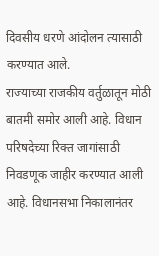दिवसीय धरणे आंदोलन त्यासाठी करण्यात आले.
राज्याच्या राजकीय वर्तुळातून मोठी बातमी समोर आली आहे. विधान परिषदेच्या रिक्त जागांसाठी निवडणूक जाहीर करण्यात आली आहे. विधानसभा निकालानंतर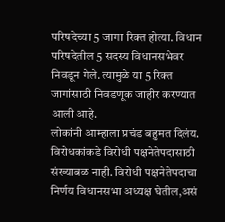परिषदेच्या 5 जागा रिक्त होत्या. विधान परिषदेतील 5 सदस्य विधानसभेवर निवडून गेले. त्यामुळे या 5 रिक्त जागांसाठी निवडणूक जाहीर करण्यात आली आहे.
लोकांनी आम्हाला प्रचंड बहुमत दिलंय. विरोधकांकडे विरोधी पक्षनेतेपदासाठी संख्याबळ नाही. विरोधी पक्षनेतेपदाचा निर्णय विधानसभा अध्यक्ष घेतील,असं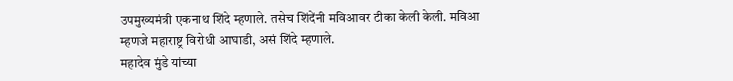उपमुख्यमंत्री एकनाथ शिंदे म्हणाले. तसेच शिंदेंनी मविआवर टीका केली केली. मविआ म्हणजे महाराष्ट्र विरोधी आघाडी, असं शिंदे म्हणाले.
महादेव मुंडे यांच्या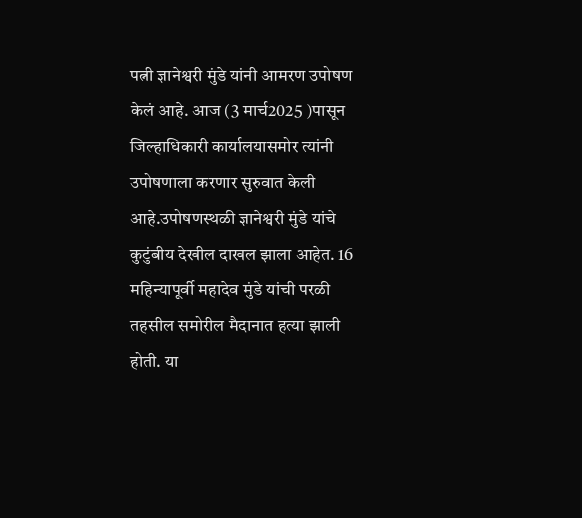पत्नी ज्ञानेश्वरी मुंडे यांनी आमरण उपोषण केलं आहे. आज (3 मार्च2025 )पासून जिल्हाधिकारी कार्यालयासमोर त्यांनी उपोषणाला करणार सुरुवात केली आहे.उपोषणस्थळी ज्ञानेश्वरी मुंडे यांचे कुटुंबीय देखील दाखल झाला आहेत. 16 महिन्यापूर्वी महादेव मुंडे यांची परळी तहसील समोरील मैदानात हत्या झाली होती. या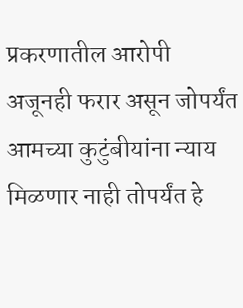प्रकरणातील आरोपी अजूनही फरार असून जोपर्यंत आमच्या कुटुंबीयांना न्याय मिळणार नाही तोपर्यंत हे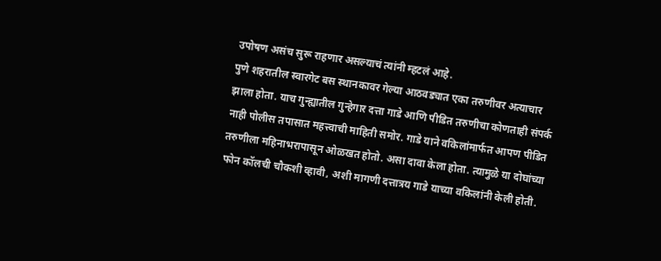उपोषण असंच सुरू राहणार असल्याचं त्यांनी म्हटलं आहे.
पुणे शहरातील स्वारगेट बस स्थानकावर गेल्या आठवड्यात एका तरुणीवर अत्याचार झाला होता. याच गुन्ह्यातील गुन्हेगार दत्ता गाडे आणि पीडित तरुणीचा कोणताही संपर्क नाही पोलीस तपासात महत्त्वाची माहिती समोर. गाडे याने वकिलांमार्फत आपण पीडित तरुणीला महिनाभरापासून ओळखत होतो. असा दावा केला होता. त्यामुळे या दोघांच्या फोन कॉलची चौकशी व्हावी, अशी मागणी दत्तात्रय गाडे याच्या वकिलांनी केली होती.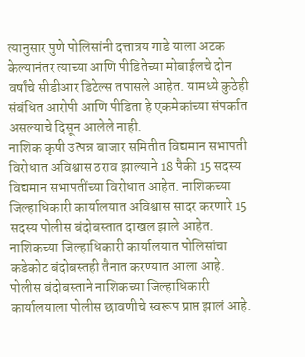त्यानुसार पुणे पोलिसांनी दत्तात्रय गाडे याला अटक केल्यानंतर त्याच्या आणि पीडितेच्या मोबाईलचे दोन वर्षांचे सीडीआर डिटेल्स तपासले आहेत. यामध्ये कुठेही संबंधित आरोपी आणि पीडिता हे एकमेकांच्या संपर्कात असल्याचे दिसून आलेले नाही.
नाशिक कृषी उत्पन्न बाजार समितीत विद्यमान सभापती विरोधात अविश्वास ठराव झाल्याने 18 पैकी 15 सदस्य विद्यमान सभापतींच्या विरोधात आहेत. नाशिकच्या जिल्हाधिकारी कार्यालयात अविश्वास सादर करणारे 15 सदस्य पोलीस बंदोबस्तात दाखल झाले आहेत. नाशिकच्या जिल्हाधिकारी कार्यालयात पोलिसांचा कडेकोट बंदोबस्तही तैनात करण्यात आला आहे. पोलीस बंदोबस्ताने नाशिकच्या जिल्हाधिकारी कार्यालयाला पोलीस छावणीचे स्वरूप प्राप्त झालं आहे.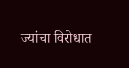ज्यांचा विरोधात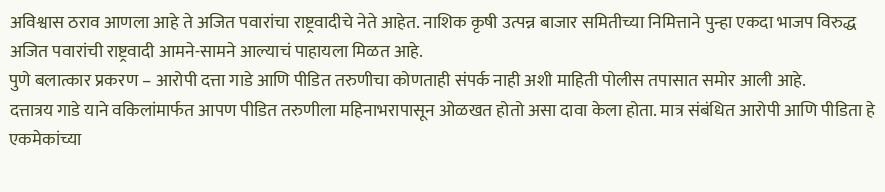अविश्वास ठराव आणला आहे ते अजित पवारांचा राष्ट्रवादीचे नेते आहेत. नाशिक कृषी उत्पन्न बाजार समितीच्या निमित्ताने पुन्हा एकदा भाजप विरुद्ध अजित पवारांची राष्ट्रवादी आमने-सामने आल्याचं पाहायला मिळत आहे.
पुणे बलात्कार प्रकरण – आरोपी दत्ता गाडे आणि पीडित तरुणीचा कोणताही संपर्क नाही अशी माहिती पोलीस तपासात समोर आली आहे.
दत्तात्रय गाडे याने वकिलांमार्फत आपण पीडित तरुणीला महिनाभरापासून ओळखत होतो असा दावा केला होता. मात्र संबंधित आरोपी आणि पीडिता हे एकमेकांच्या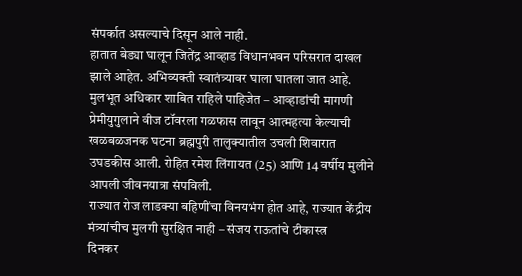संपर्कात असल्याचे दिसून आले नाही.
हातात बेड्या घालून जितेंद्र आव्हाड विधानभवन परिसरात दाखल झाले आहेत. अभिव्यक्ती स्वातंत्र्यावर घाला घातला जात आहे. मुलभूत अधिकार शाबित राहिले पाहिजेत – आव्हाडांची मागणी
प्रेमीयुगुलाने वीज टॉवरला गळफास लावून आत्महत्या केल्याची खळबळजनक घटना ब्रह्मपुरी तालुक्यातील उचली शिवारात उघडकीस आली. रोहित रमेश लिंगायत (25) आणि 14 वर्षीय मुलीने आपली जीवनयात्रा संपविली.
राज्यात रोज लाडक्या बहिणींचा विनयभंग होत आहे, राज्यात केंद्रीय मंत्र्यांचीच मुलगी सुरक्षित नाही – संजय राऊतांचे टीकास्त्र
दिनकर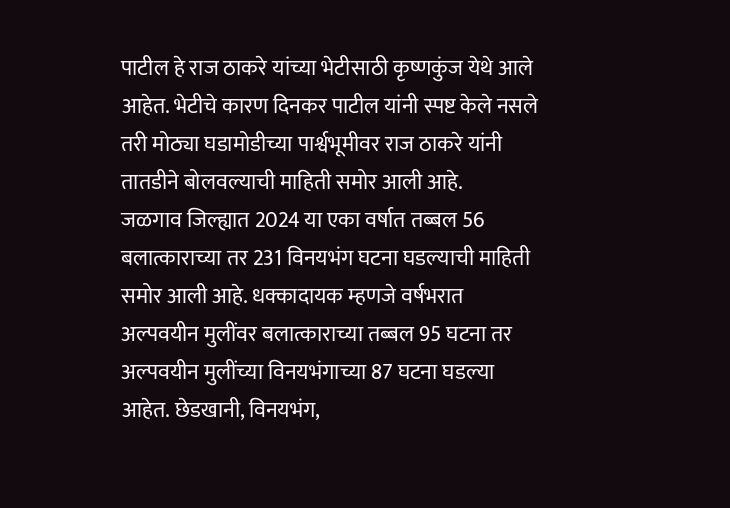पाटील हे राज ठाकरे यांच्या भेटीसाठी कृष्णकुंज येथे आले आहेत. भेटीचे कारण दिनकर पाटील यांनी स्पष्ट केले नसले तरी मोठ्या घडामोडीच्या पार्श्वभूमीवर राज ठाकरे यांनी तातडीने बोलवल्याची माहिती समोर आली आहे.
जळगाव जिल्ह्यात 2024 या एका वर्षात तब्बल 56 बलात्काराच्या तर 231 विनयभंग घटना घडल्याची माहिती समोर आली आहे. धक्कादायक म्हणजे वर्षभरात अल्पवयीन मुलींवर बलात्काराच्या तब्बल 95 घटना तर अल्पवयीन मुलींच्या विनयभंगाच्या 87 घटना घडल्या आहेत. छेडखानी, विनयभंग,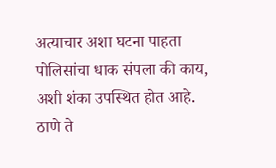अत्याचार अशा घटना पाहता पोलिसांचा धाक संपला की काय, अशी शंका उपस्थित होत आहे.
ठाणे ते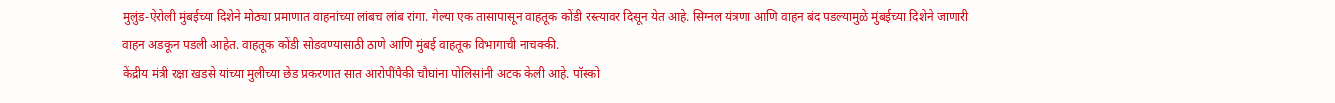मुलुंड-ऐरोली मुंबईच्या दिशेने मोठ्या प्रमाणात वाहनांच्या लांबच लांब रांगा. गेल्या एक तासापासून वाहतूक कोंडी रस्त्यावर दिसून येत आहे. सिग्नल यंत्रणा आणि वाहन बंद पडल्यामुळे मुंबईच्या दिशेने जाणारी वाहन अडकून पडली आहेत. वाहतूक कोंडी सोडवण्यासाठी ठाणे आणि मुंबई वाहतूक विभागाची नाचक्की.
केंद्रीय मंत्री रक्षा खडसे यांच्या मुलीच्या छेड प्रकरणात सात आरोपींपैकी चौघांना पोलिसांनी अटक केली आहे. पॉस्को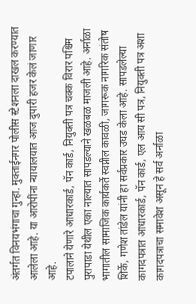अंतर्गत विनयभंगाचा गुन्हा. मुक्ताईनगर पोलीस स्टेशनला दाखल करण्यात आलेला आहे. या आरोपींना न्यायालयात आज दुपारी हजर केलं जाणार आहे.
टपालाने येणारे आधारकार्ड, पॅन कार्ड, नियुक्ती पत्र चक्क विरार पश्चिम पुरापाडा येथील एका नाल्यात सापडल्याने खळबळ माजली आहे. अर्नाळा भागातील सामाजिक कार्यकर्ते स्वप्नील कावळी, जागरूक नागरिक संतोष शिर्के, गणेश तांडेल यांनी हा सर्वप्रकार उघड केला आहे. सापडलेल्या कागदपत्रात आधारकार्ड, पॅन कार्ड, एल आय सी पत्र, नियुक्ती पत्र अशा कागदपत्राचा समावेश असून हे सर्व अर्नाळा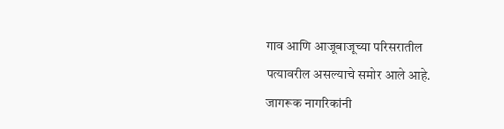गाव आणि आजूबाजूच्या परिसरातील पत्यावरील असल्याचे समोर आले आहे. जागरूक नागरिकांनी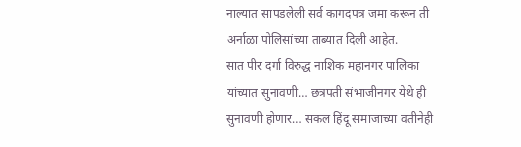नाल्यात सापडलेली सर्व कागदपत्र जमा करून ती अर्नाळा पोलिसांच्या ताब्यात दिली आहेत.
सात पीर दर्गा विरुद्ध नाशिक महानगर पालिका यांच्यात सुनावणी… छत्रपती संभाजीनगर येथे ही सुनावणी होणार… सकल हिंदू समाजाच्या वतीनेही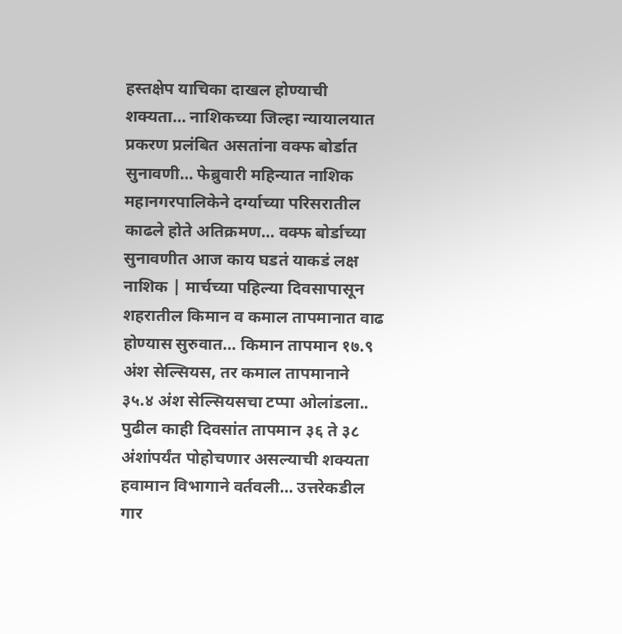हस्तक्षेप याचिका दाखल होण्याची शक्यता… नाशिकच्या जिल्हा न्यायालयात प्रकरण प्रलंबित असतांना वक्फ बोर्डात सुनावणी… फेब्रुवारी महिन्यात नाशिक महानगरपालिकेने दर्ग्याच्या परिसरातील काढले होते अतिक्रमण… वक्फ बोर्डाच्या सुनावणीत आज काय घडतं याकडं लक्ष
नाशिक | मार्चच्या पहिल्या दिवसापासून शहरातील किमान व कमाल तापमानात वाढ होण्यास सुरुवात… किमान तापमान १७.९ अंश सेल्सियस, तर कमाल तापमानाने ३५.४ अंश सेल्सियसचा टप्पा ओलांडला.. पुढील काही दिवसांत तापमान ३६ ते ३८ अंशांपर्यंत पोहोचणार असल्याची शक्यता हवामान विभागाने वर्तवली… उत्तरेकडील गार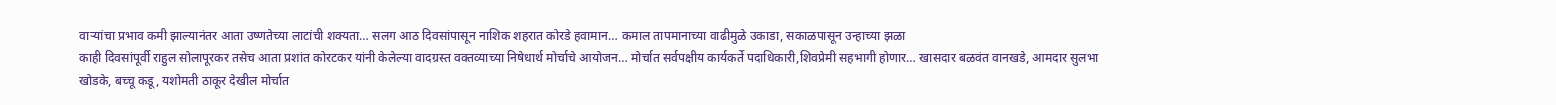वाऱ्यांचा प्रभाव कमी झाल्यानंतर आता उष्णतेच्या लाटांची शक्यता… सलग आठ दिवसांपासून नाशिक शहरात कोरडे हवामान… कमाल तापमानाच्या वाढीमुळे उकाडा, सकाळपासून उन्हाच्या झळा
काही दिवसांपूर्वी राहुल सोलापूरकर तसेच आता प्रशांत कोरटकर यांनी केलेल्या वादग्रस्त वक्तव्याच्या निषेधार्थ मोर्चाचे आयोजन… मोर्चात सर्वपक्षीय कार्यकर्ते पदाधिकारी,शिवप्रेमी सहभागी होणार… खासदार बळवंत वानखडे, आमदार सुलभा खोडके, बच्चू कडू, यशोमती ठाकूर देखील मोर्चात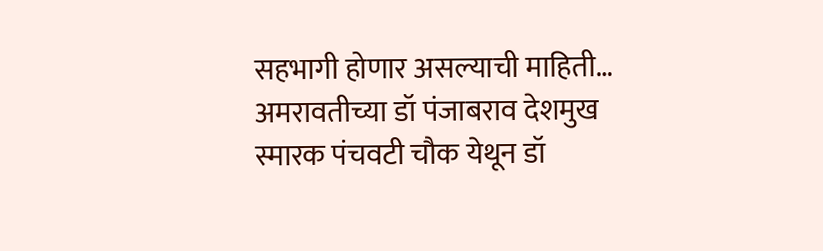सहभागी होणार असल्याची माहिती… अमरावतीच्या डॉ पंजाबराव देशमुख स्मारक पंचवटी चौक येथून डॉ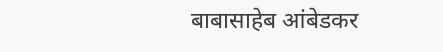बाबासाहेब आंबेडकर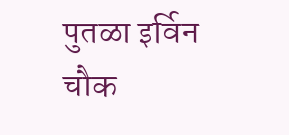पुतळा इर्विन चौक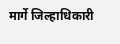मार्गे जिल्हाधिकारी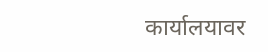कार्यालयावर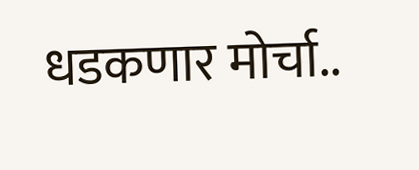धडकणार मोर्चा..